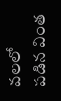వలలో పడిన వింత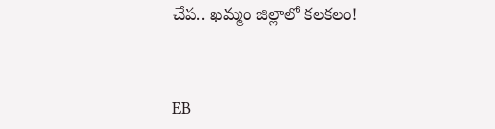చేప.. ఖమ్మం జిల్లాలో కలకలం!



EB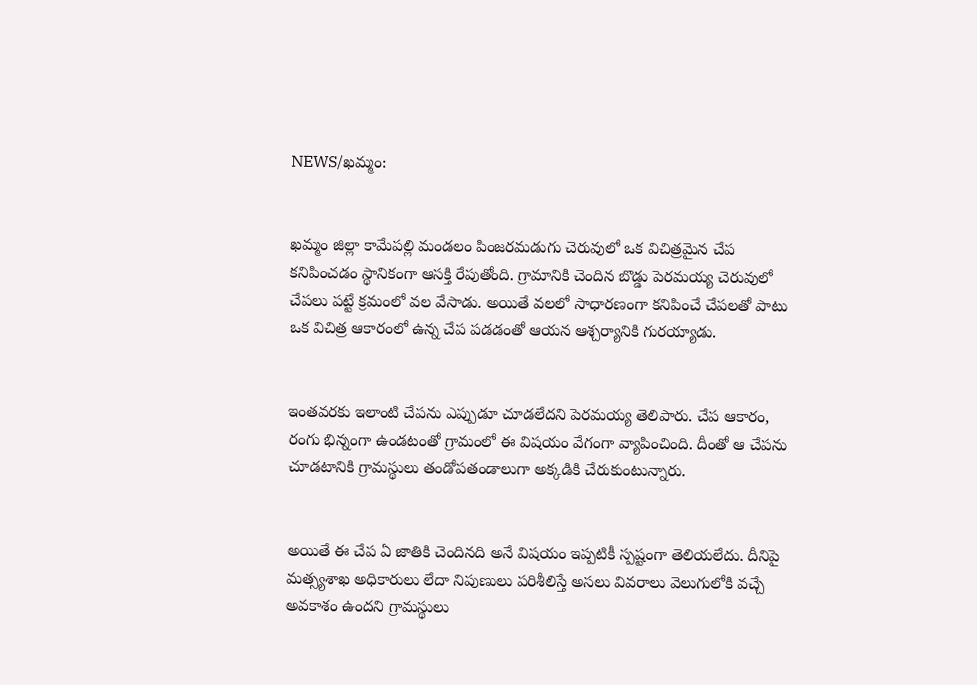NEWS/ఖమ్మం:


ఖమ్మం జిల్లా కామేపల్లి మండలం పింజరమడుగు చెరువులో ఒక విచిత్రమైన చేప కనిపించడం స్థానికంగా ఆసక్తి రేపుతోంది. గ్రామానికి చెందిన బొడ్డు పెరమయ్య చెరువులో చేపలు పట్టే క్రమంలో వల వేసాడు. అయితే వలలో సాధారణంగా కనిపించే చేపలతో పాటు ఒక విచిత్ర ఆకారంలో ఉన్న చేప పడడంతో ఆయన ఆశ్చర్యానికి గురయ్యాడు.


ఇంతవరకు ఇలాంటి చేపను ఎప్పుడూ చూడలేదని పెరమయ్య తెలిపారు. చేప ఆకారం, రంగు భిన్నంగా ఉండటంతో గ్రామంలో ఈ విషయం వేగంగా వ్యాపించింది. దీంతో ఆ చేపను చూడటానికి గ్రామస్థులు తండోపతండాలుగా అక్కడికి చేరుకుంటున్నారు.


అయితే ఈ చేప ఏ జాతికి చెందినది అనే విషయం ఇప్పటికీ స్పష్టంగా తెలియలేదు. దీనిపై మత్స్యశాఖ అధికారులు లేదా నిపుణులు పరిశీలిస్తే అసలు వివరాలు వెలుగులోకి వచ్చే అవకాశం ఉందని గ్రామస్థులు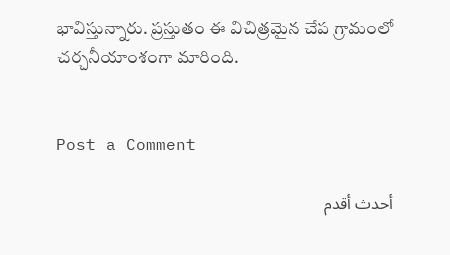భావిస్తున్నారు. ప్రస్తుతం ఈ విచిత్రమైన చేప గ్రామంలో చర్చనీయాంశంగా మారింది.


Post a Comment

أحدث أقدم